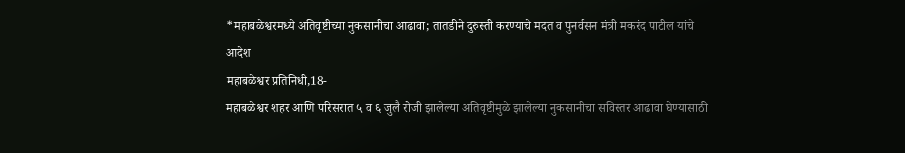*महाबळेश्वरमध्ये अतिवृष्टीच्या नुकसानीचा आढावा; तातडीने दुरुस्ती करण्याचे मदत व पुनर्वसन मंत्री मकरंद पाटील यांचे आदेश
महाबळेश्वर प्रतिनिधी,18-
महाबळेश्वर शहर आणि परिसरात ५ व ६ जुलै रोजी झालेल्या अतिवृष्टीमुळे झालेल्या नुकसानीचा सविस्तर आढावा घेण्यासाठी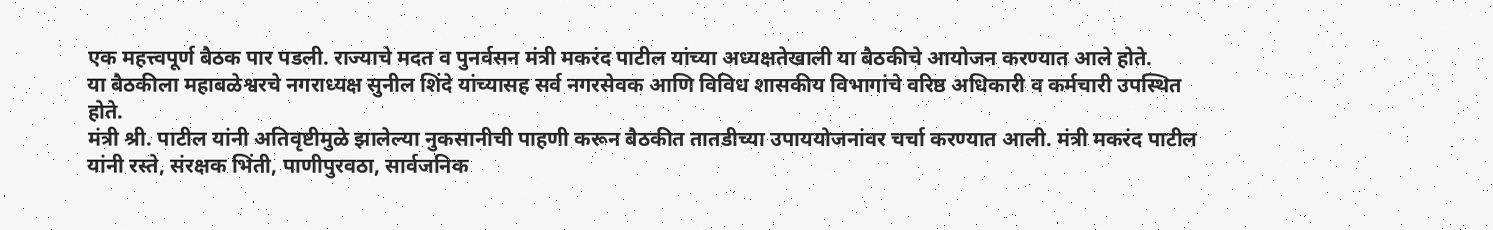एक महत्त्वपूर्ण बैठक पार पडली. राज्याचे मदत व पुनर्वसन मंत्री मकरंद पाटील यांच्या अध्यक्षतेखाली या बैठकीचे आयोजन करण्यात आले होते.
या बैठकीला महाबळेश्वरचे नगराध्यक्ष सुनील शिंदे यांच्यासह सर्व नगरसेवक आणि विविध शासकीय विभागांचे वरिष्ठ अधिकारी व कर्मचारी उपस्थित होते.
मंत्री श्री. पाटील यांनी अतिवृष्टीमुळे झालेल्या नुकसानीची पाहणी करून बैठकीत तातडीच्या उपाययोजनांवर चर्चा करण्यात आली. मंत्री मकरंद पाटील यांनी रस्ते, संरक्षक भिंती, पाणीपुरवठा, सार्वजनिक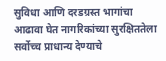सुविधा आणि दरडग्रस्त भागांचा आढावा घेत नागरिकांच्या सुरक्षिततेला सर्वोच्च प्राधान्य देण्याचे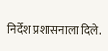निर्देश प्रशासनाला दिले.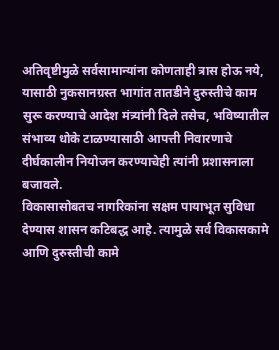अतिवृष्टीमुळे सर्वसामान्यांना कोणताही त्रास होऊ नये, यासाठी नुकसानग्रस्त भागांत तातडीने दुरुस्तीचे काम सुरू करण्याचे आदेश मंत्र्यांनी दिले तसेच, भविष्यातील संभाव्य धोके टाळण्यासाठी आपत्ती निवारणाचे दीर्घकालीन नियोजन करण्याचेही त्यांनी प्रशासनाला बजावले.
विकासासोबतच नागरिकांना सक्षम पायाभूत सुविधा देण्यास शासन कटिबद्ध आहे. त्यामुळे सर्व विकासकामे आणि दुरुस्तीची कामे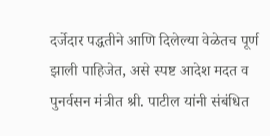दर्जेदार पद्धतीने आणि दिलेल्या वेळेतच पूर्ण झाली पाहिजेत, असे स्पष्ट आदेश मदत व पुनर्वसन मंत्रीत श्री. पाटील यांनी संबंधित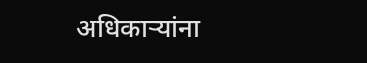अधिकाऱ्यांना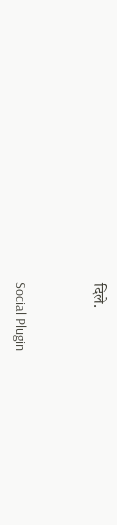दिले.


Social Plugin